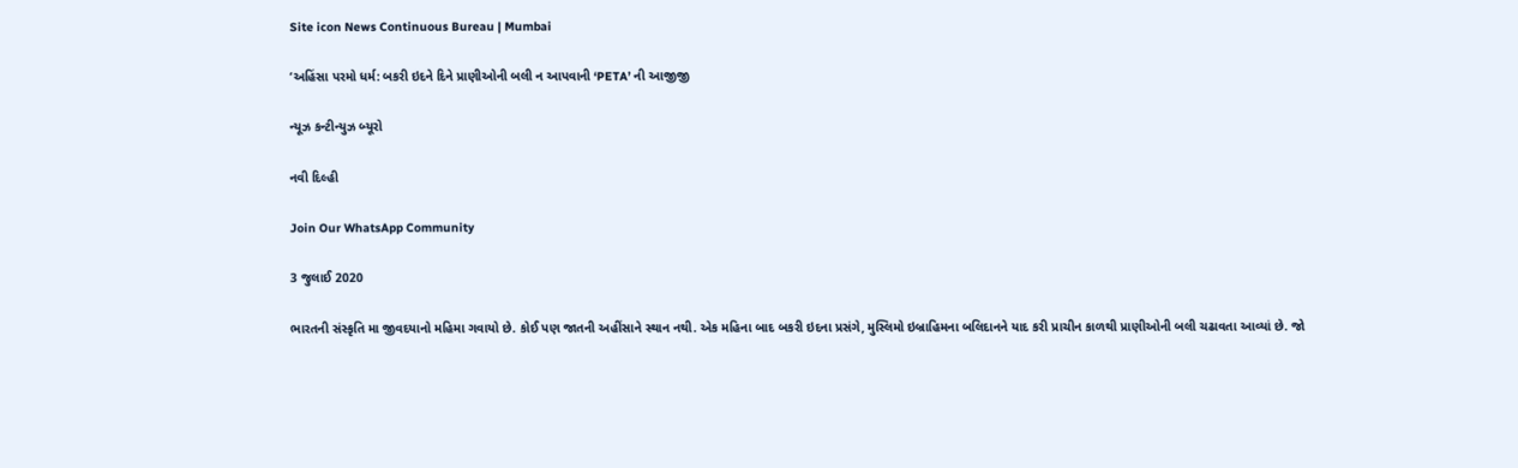Site icon News Continuous Bureau | Mumbai

‘અહિંસા પરમો ધર્મ: બકરી ઇદને દિને પ્રાણીઓની બલી ન આપવાની ‘PETA’ ની આજીજી

ન્યૂઝ કન્ટીન્યુઝ બ્યૂરો

નવી દિલ્હી

Join Our WhatsApp Community

3 જુલાઈ 2020

ભારતની સંસ્કૃતિ મા જીવદયાનો મહિમા ગવાયો છે. કોઈ પણ જાતની અહીંસાને સ્થાન નથી. એક મહિના બાદ બકરી ઇદના પ્રસંગે, મુસ્લિમો ઇબ્રાહિમના બલિદાનને યાદ કરી પ્રાચીન કાળથી પ્રાણીઓની બલી ચઢાવતા આવ્યાં છે. જો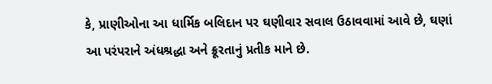કે, પ્રાણીઓના આ ધાર્મિક બલિદાન પર ઘણીવાર સવાલ ઉઠાવવામાં આવે છે, ઘણાં આ પરંપરાને અંધશ્રદ્ધા અને ક્રૂરતાનું પ્રતીક માને છે.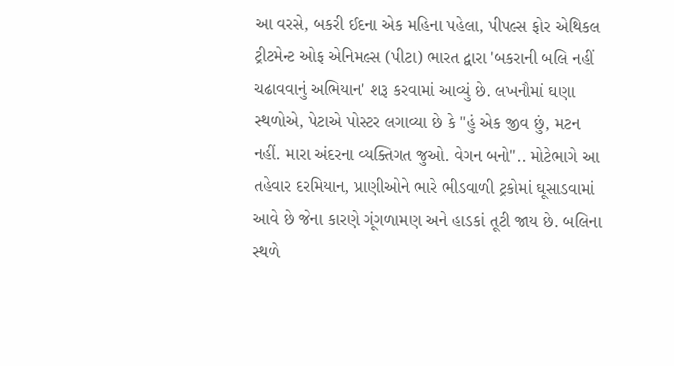આ વરસે, બકરી ઈદના એક મહિના પહેલા, પીપલ્સ ફોર એથિકલ ટ્રીટમેન્ટ ઓફ એનિમલ્સ (પીટા) ભારત દ્વારા 'બકરાની બલિ નહીં ચઢાવવાનું અભિયાન' શરૂ કરવામાં આવ્યું છે. લખનૌમાં ઘણા સ્થળોએ, પેટાએ પોસ્ટર લગાવ્યા છે કે "હું એક જીવ છું, મટન નહીં. મારા અંદરના વ્યક્તિગત જુઓ. વેગન બનો".. મોટેભાગે આ તહેવાર દરમિયાન, પ્રાણીઓને ભારે ભીડવાળી ટ્રકોમાં ઘૂસાડવામાં આવે છે જેના કારણે ગૂંગળામણ અને હાડકાં તૂટી જાય છે. બલિના સ્થળે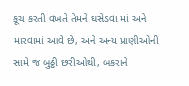કૂચ કરતી વખતે તેમને ઘસેડવા માં અને મારવામાં આવે છે, અને અન્ય પ્રાણીઓની સામે જ બુઠ્ઠી છરીઓથી, બકરાને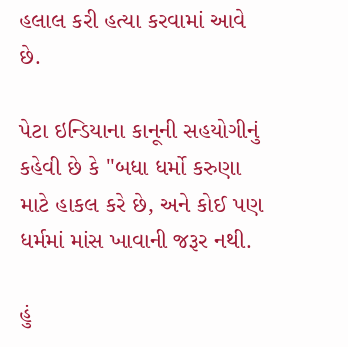હલાલ કરી હત્યા કરવામાં આવે છે.

પેટા ઇન્ડિયાના કાનૂની સહયોગીનું કહેવી છે કે "બધા ધર્મો કરુણા માટે હાકલ કરે છે, અને કોઈ પણ ધર્મમાં માંસ ખાવાની જરૂર નથી.

હું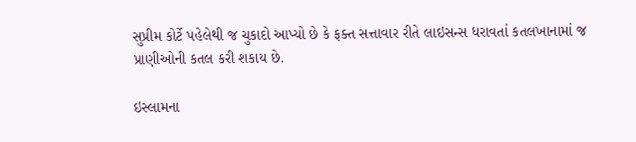સુપ્રીમ કોર્ટે પહેલેથી જ ચુકાદો આપ્યો છે કે ફક્ત સત્તાવાર રીતે લાઇસન્સ ધરાવતાં કતલખાનામાં જ પ્રાણીઓની કતલ કરી શકાય છે.

ઇસ્લામના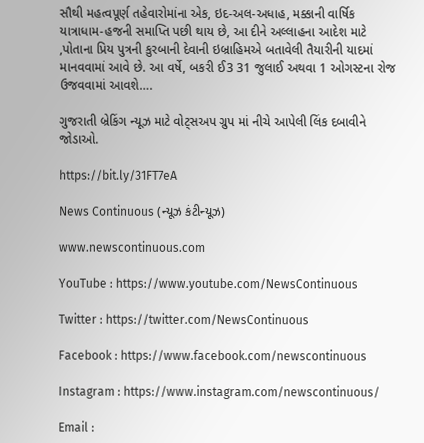સૌથી મહત્વપૂર્ણ તહેવારોમાંના એક, ઇદ-અલ-અધાહ, મક્કાની વાર્ષિક યાત્રાધામ-હજની સમાપ્તિ પછી થાય છે, આ દીને અલ્લાહના આદેશ માટે ,પોતાના પ્રિય પુત્રની કુરબાની દેવાની ઇબ્રાહિમએ બતાવેલી તૈયારીની યાદમાં માનવવામાં આવે છે. આ વર્ષે, બકરી ઈ3 31 જુલાઈ અથવા 1 ઓગસ્ટના રોજ ઉજવવામાં આવશે….

ગુજરાતી બ્રેકિંગ ન્યૂઝ માટે વોટ્સઅપ ગ્રુપ માં નીચે આપેલી લિંક દબાવીને જોડાઓ.

https://bit.ly/31FT7eA

News Continuous (ન્યૂઝ કંટીન્યૂઝ)

www.newscontinuous.com

YouTube : https://www.youtube.com/NewsContinuous

Twitter : https://twitter.com/NewsContinuous

Facebook : https://www.facebook.com/newscontinuous

Instagram : https://www.instagram.com/newscontinuous/

Email :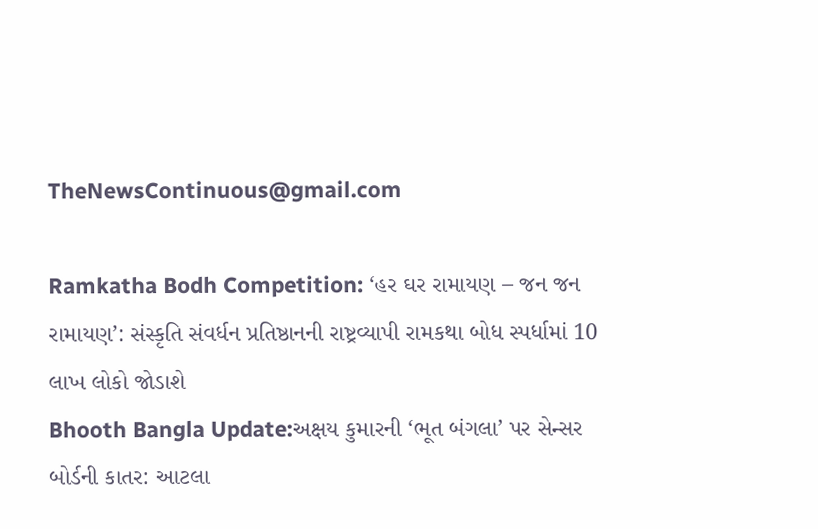TheNewsContinuous@gmail.com

Ramkatha Bodh Competition: ‘હર ઘર રામાયણ – જન જન રામાયણ’: સંસ્કૃતિ સંવર્ધન પ્રતિષ્ઠાનની રાષ્ટ્રવ્યાપી રામકથા બોધ સ્પર્ધામાં 10 લાખ લોકો જોડાશે
Bhooth Bangla Update:અક્ષય કુમારની ‘ભૂત બંગલા’ પર સેન્સર બોર્ડની કાતર: આટલા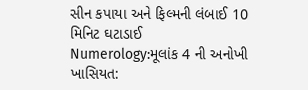સીન કપાયા અને ફિલ્મની લંબાઈ 10 મિનિટ ઘટાડાઈ
Numerology:મૂલાંક 4 ની અનોખી ખાસિયત: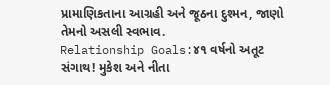પ્રામાણિકતાના આગ્રહી અને જૂઠના દુશ્મન, જાણો તેમનો અસલી સ્વભાવ.
Relationship Goals:૪૧ વર્ષનો અતૂટ સંગાથ! મુકેશ અને નીતા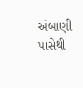અંબાણી પાસેથી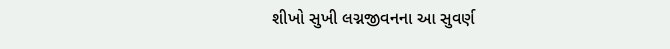શીખો સુખી લગ્નજીવનના આ સુવર્ણ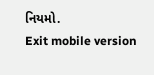નિયમો.
Exit mobile version